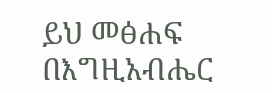ይህ መፅሐፍ በእግዚአብሔር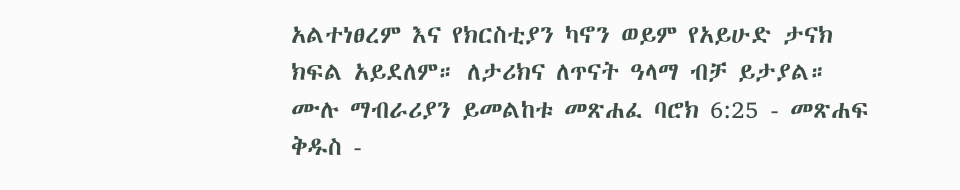አልተነፀረም እና የክርስቲያን ካኖን ወይም የአይሁድ ታናክ ክፍል አይደለም። ለታሪክና ለጥናት ዓላማ ብቻ ይታያል። ሙሉ ማብራሪያን ይመልከቱ መጽሐፈ ባሮክ 6:25 - መጽሐፍ ቅዱስ -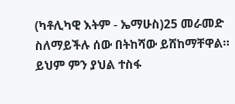(ካቶሊካዊ እትም - ኤማሁስ)25 መራመድ ስለማይችሉ ሰው በትከሻው ይሸከማቸዋል። ይህም ምን ያህል ተስፋ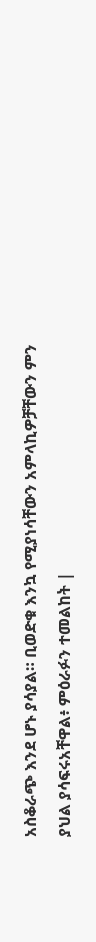አስቆራጭ እንደ ሆኑ ያሳያል። ቢወድቁ እንኳ የሚያነሳቸውን አምላኪዎቻቸውን ምን ያህል ያሳፍሩአቸዋል፥ ምዕራፉን ተመልከት |